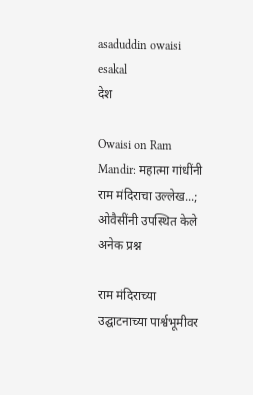asaduddin owaisi esakal
देश

Owaisi on Ram Mandir: महात्मा गांधींनी राम मंदिराचा उल्लेख...; ओवैसींनी उपस्थित केले अनेक प्रश्न

राम मंदिराच्या उद्घाटनाच्या पार्श्वभूमीवर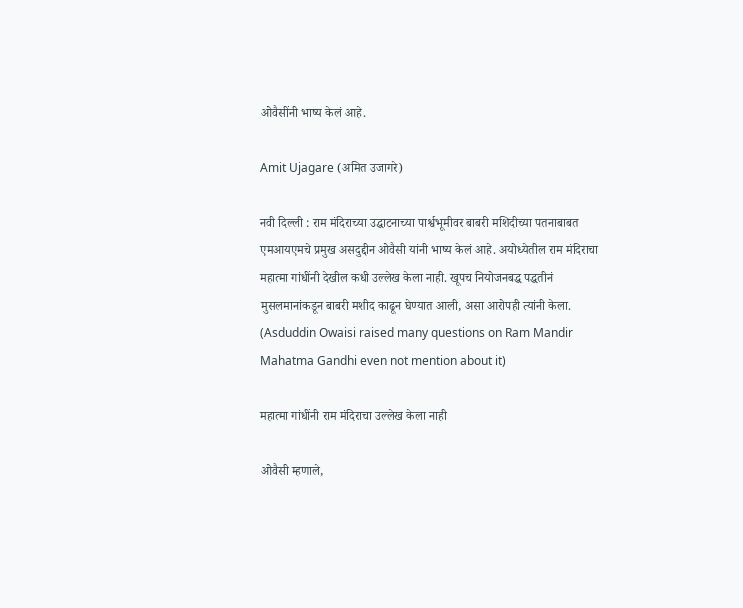ओवैसींनी भाष्य केलं आहे.

Amit Ujagare (अमित उजागरे)

नवी दिल्ली : राम मंदिराच्या उद्घाटनाच्या पार्श्वभूमीवर बाबरी मशिदीच्या पतनाबाबत एमआयएमचे प्रमुख असदुद्दीन ओवैसी यांनी भाष्य केलं आहे. अयोध्येतील राम मंदिराचा महात्मा गांधींनी देखील कधी उल्लेख केला नाही. खूपच नियोजनबद्ध पद्धतीनं मुसलमानांकडून बाबरी मशीद काढून घेण्यात आली, असा आरोपही त्यांनी केला. (Asduddin Owaisi raised many questions on Ram Mandir Mahatma Gandhi even not mention about it)

महात्मा गांधींनी राम मंदिराचा उल्लेख केला नाही

ओवैसी म्हणाले,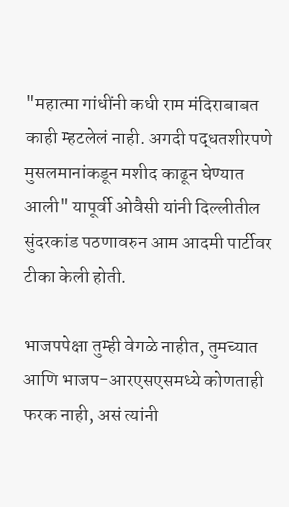"महात्मा गांधींनी कधी राम मंदिराबाबत काही म्हटलेलं नाही. अगदी पद्धतशीरपणे मुसलमानांकडून मशीद काढून घेण्यात आली" यापूर्वी ओवैसी यांनी दिल्लीतील सुंदरकांड पठणावरुन आम आदमी पार्टीवर टीका केली होती.

भाजपपेक्षा तुम्ही वेगळे नाहीत, तुमच्यात आणि भाजप-आरएसएसमध्ये कोणताही फरक नाही, असं त्यांनी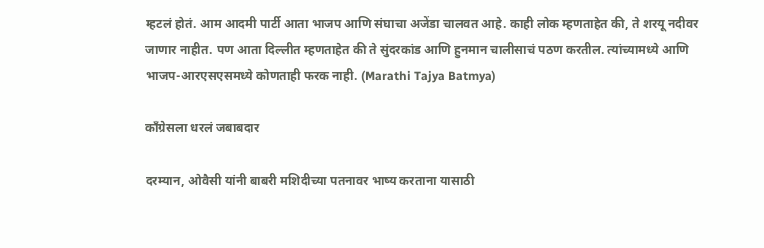म्हटलं होतं. आम आदमी पार्टी आता भाजप आणि संघाचा अजेंडा चालवत आहे. काही लोक म्हणताहेत की, ते शरयू नदीवर जाणार नाहीत. पण आता दिल्लीत म्हणताहेत की ते सुंदरकांड आणि हुनमान चालीसाचं पठण करतील. त्यांच्यामध्ये आणि भाजप-आरएसएसमध्ये कोणताही फरक नाही. (Marathi Tajya Batmya)

काँग्रेसला धरलं जबाबदार

दरम्यान, ओवैसी यांनी बाबरी मशिदीच्या पतनावर भाष्य करताना यासाठी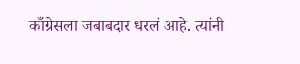काँग्रेसला जबाबदार धरलं आहे. त्यांनी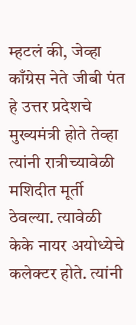म्हटलं की, जेव्हा काँग्रेस नेते जीबी पंत हे उत्तर प्रदेशचे मुख्यमंत्री होते तेव्हा त्यांनी रात्रीच्यावेळी मशिदीत मूर्ती ठेवल्या. त्यावेळी केके नायर अयोध्येचे कलेक्टर होते. त्यांनी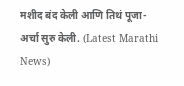मशीद बंद केली आणि तिथं पूजा-अर्चा सुरु केली. (Latest Marathi News)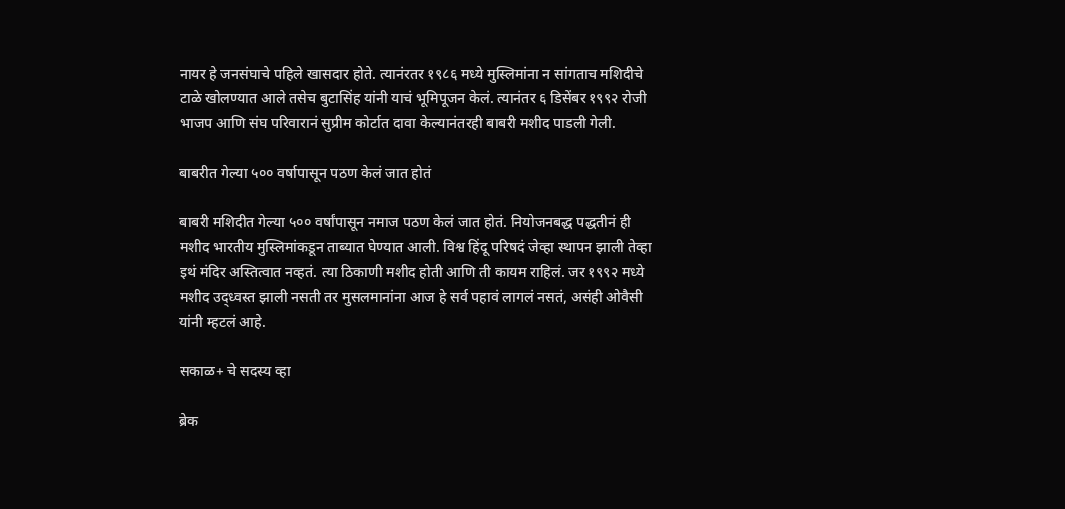नायर हे जनसंघाचे पहिले खासदार होते. त्यानंरतर १९८६ मध्ये मुस्लिमांना न सांगताच मशिदीचे टाळे खोलण्यात आले तसेच बुटासिंह यांनी याचं भूमिपूजन केलं. त्यानंतर ६ डिसेंबर १९९२ रोजी भाजप आणि संघ परिवारानं सुप्रीम कोर्टात दावा केल्यानंतरही बाबरी मशीद पाडली गेली.

बाबरीत गेल्या ५०० वर्षापासून पठण केलं जात होतं

बाबरी मशिदीत गेल्या ५०० वर्षांपासून नमाज पठण केलं जात होतं. नियोजनबद्ध पद्धतीनं ही मशीद भारतीय मुस्लिमांकडून ताब्यात घेण्यात आली. विश्व हिंदू परिषदं जेव्हा स्थापन झाली तेव्हा इथं मंदिर अस्तित्वात नव्हतं. त्या ठिकाणी मशीद होती आणि ती कायम राहिलं. जर १९९२ मध्ये मशीद उद्ध्वस्त झाली नसती तर मुसलमानांना आज हे सर्व पहावं लागलं नसतं, असंही ओवैसी यांनी म्हटलं आहे.

सकाळ+ चे सदस्य व्हा

ब्रेक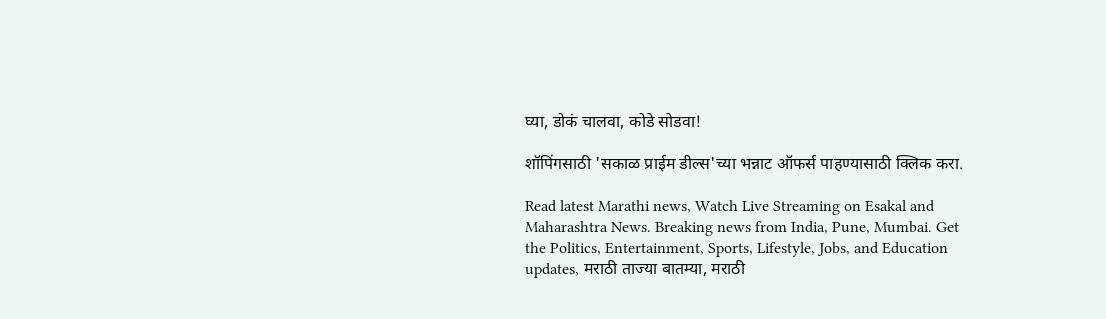घ्या, डोकं चालवा, कोडे सोडवा!

शॉपिंगसाठी 'सकाळ प्राईम डील्स'च्या भन्नाट ऑफर्स पाहण्यासाठी क्लिक करा.

Read latest Marathi news, Watch Live Streaming on Esakal and Maharashtra News. Breaking news from India, Pune, Mumbai. Get the Politics, Entertainment, Sports, Lifestyle, Jobs, and Education updates, मराठी ताज्या बातम्या, मराठी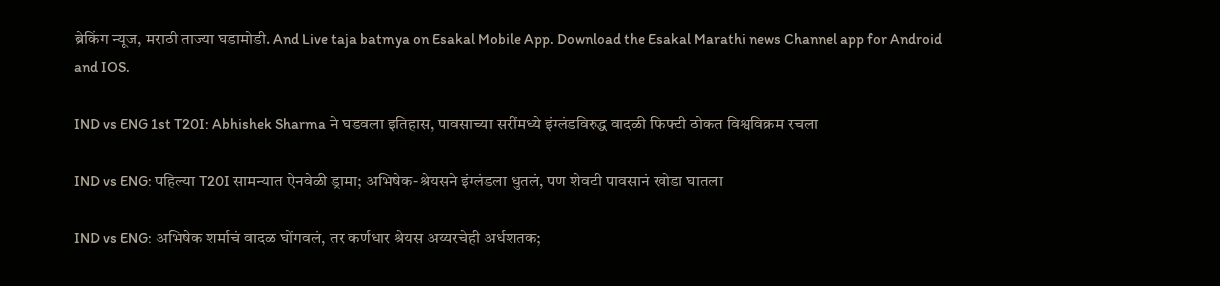ब्रेकिंग न्यूज, मराठी ताज्या घडामोडी. And Live taja batmya on Esakal Mobile App. Download the Esakal Marathi news Channel app for Android and IOS.

IND vs ENG 1st T20I: Abhishek Sharma ने घडवला इतिहास, पावसाच्या सरींमध्ये इंग्लंडविरुद्ध वादळी फिफ्टी ठोकत विश्वविक्रम रचला

IND vs ENG: पहिल्या T20I सामन्यात ऐनवेळी ड्रामा; अभिषेक-श्रेयसने इंग्लंडला धुतलं, पण शेवटी पावसानं खोडा घातला

IND vs ENG: अभिषेक शर्माचं वादळ घोंगवलं, तर कर्णधार श्रेयस अय्यरचेही अर्धशतक;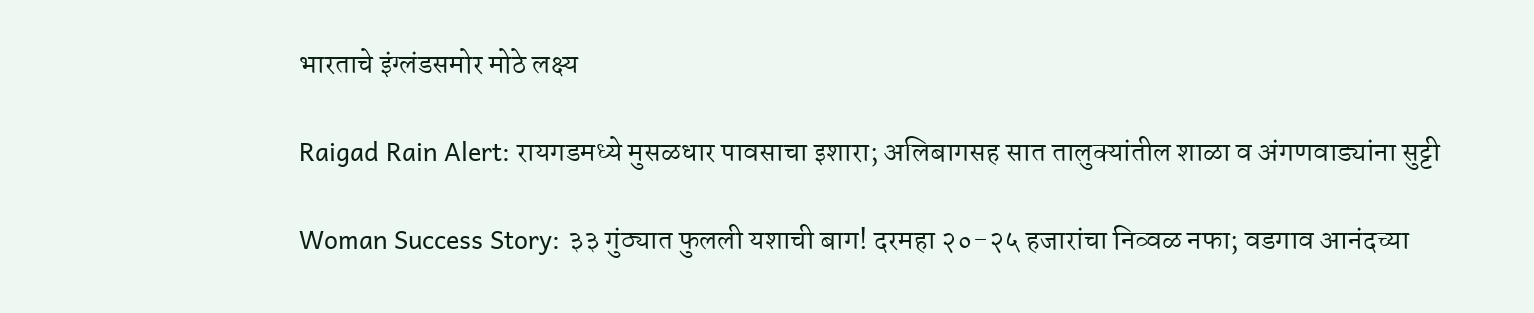भारताचे इंग्लंडसमोर मोठे लक्ष्य

Raigad Rain Alert: रायगडमध्ये मुसळधार पावसाचा इशारा; अलिबागसह सात तालुक्यांतील शाळा व अंगणवाड्यांना सुट्टी

Woman Success Story: ३३ गुंठ्यात फुलली यशाची बाग! दरमहा २०-२५ हजारांचा निव्वळ नफा; वडगाव आनंदच्या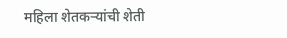महिला शेतकऱ्यांची शेती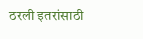ठरली इतरांसाठी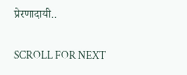प्रेरणादायी..

SCROLL FOR NEXT